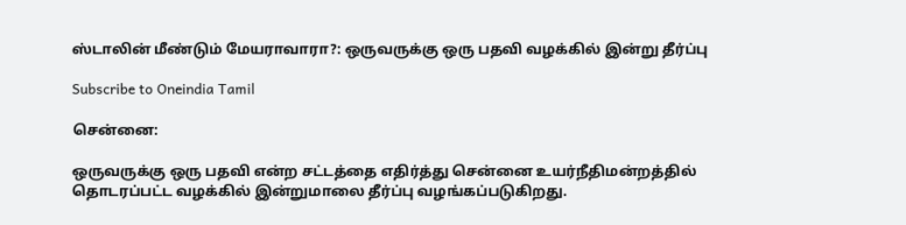ஸ்டாலின் மீண்டும் மேயராவாரா?: ஒருவருக்கு ஒரு பதவி வழக்கில் இன்று தீர்ப்பு

Subscribe to Oneindia Tamil

சென்னை:

ஒருவருக்கு ஒரு பதவி என்ற சட்டத்தை எதிர்த்து சென்னை உயர்நீதிமன்றத்தில் தொடரப்பட்ட வழக்கில் இன்றுமாலை தீர்ப்பு வழங்கப்படுகிறது.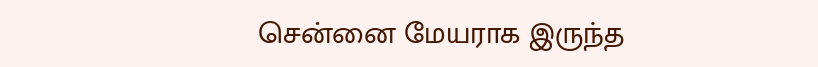சென்னை மேயராக இருந்த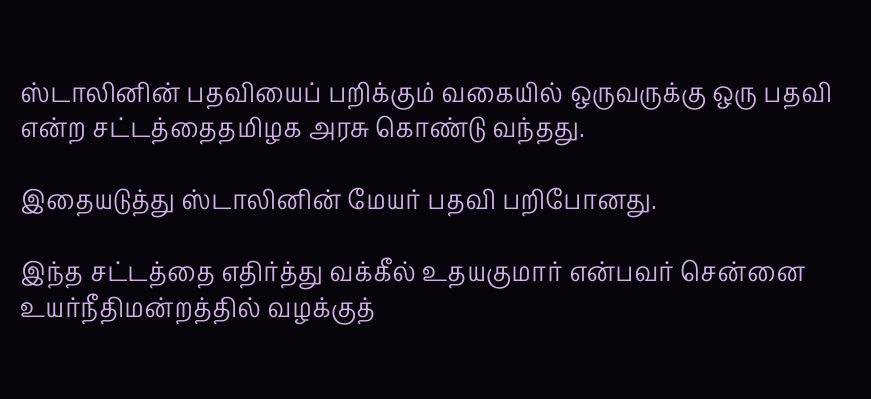ஸ்டாலினின் பதவியைப் பறிக்கும் வகையில் ஒருவருக்கு ஒரு பதவி என்ற சட்டத்தைதமிழக அரசு கொண்டு வந்தது.

இதையடுத்து ஸ்டாலினின் மேயர் பதவி பறிபோனது.

இந்த சட்டத்தை எதிர்த்து வக்கீல் உதயகுமார் என்பவர் சென்னை உயர்நீதிமன்றத்தில் வழக்குத்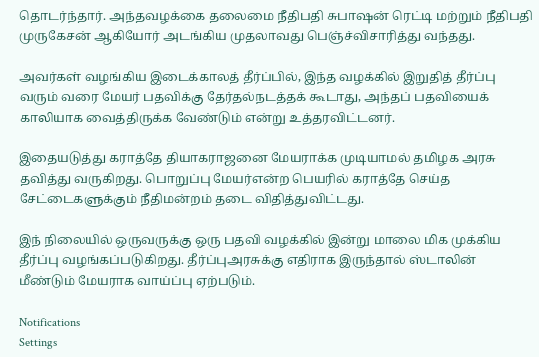தொடர்ந்தார். அந்தவழக்கை தலைமை நீதிபதி சுபாஷன் ரெட்டி மற்றும் நீதிபதி முருகேசன் ஆகியோர் அடங்கிய முதலாவது பெஞ்ச்விசாரித்து வந்தது.

அவர்கள் வழங்கிய இடைக்காலத் தீர்ப்பில், இந்த வழக்கில் இறுதித் தீர்ப்பு வரும் வரை மேயர் பதவிக்கு தேர்தல்நடத்தக் கூடாது, அந்தப் பதவியைக் காலியாக வைத்திருக்க வேண்டும் என்று உத்தரவிட்டனர்.

இதையடுத்து கராத்தே தியாகராஜனை மேயராக்க முடியாமல் தமிழக அரசு தவித்து வருகிறது. பொறுப்பு மேயர்என்ற பெயரில் கராத்தே செய்த சேட்டைகளுக்கும் நீதிமன்றம் தடை விதித்துவிட்டது.

இந் நிலையில் ஒருவருக்கு ஒரு பதவி வழக்கில் இன்று மாலை மிக முக்கிய தீர்ப்பு வழங்கப்படுகிறது. தீர்ப்புஅரசுக்கு எதிராக இருந்தால் ஸ்டாலின் மீண்டும் மேயராக வாய்ப்பு ஏற்படும்.

Notifications
Settings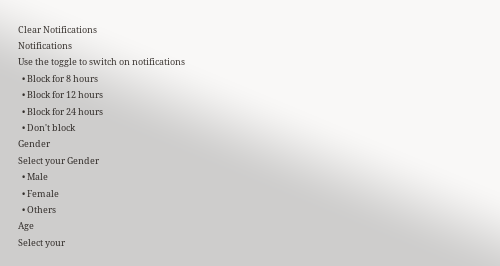Clear Notifications
Notifications
Use the toggle to switch on notifications
  • Block for 8 hours
  • Block for 12 hours
  • Block for 24 hours
  • Don't block
Gender
Select your Gender
  • Male
  • Female
  • Others
Age
Select your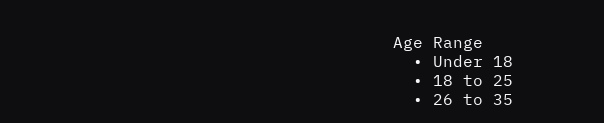Age Range
  • Under 18
  • 18 to 25
  • 26 to 35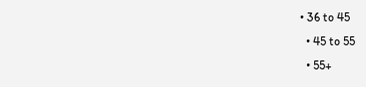• 36 to 45
  • 45 to 55
  • 55+